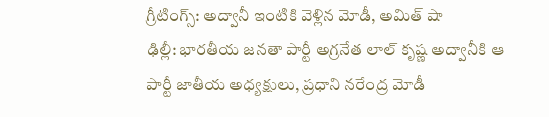గ్రీటింగ్స్: అద్వానీ ఇంటికి వెళ్లిన మోడీ, అమిత్ షా
ఢిల్లీ: భారతీయ జనతా పార్టీ అగ్రనేత లాల్ కృష్ణ అద్వానీకి ఆ పార్టీ జాతీయ అధ్యక్షులు, ప్రధాని నరేంద్ర మోడీ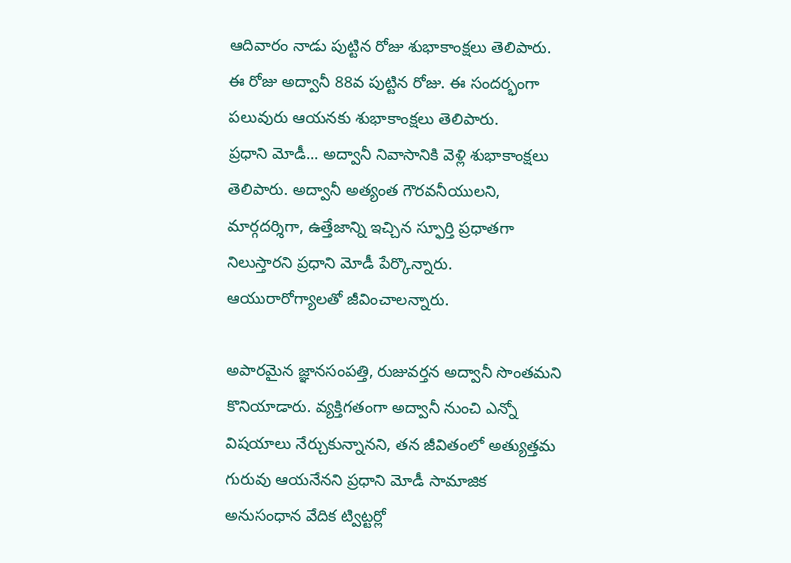ఆదివారం నాడు పుట్టిన రోజు శుభాకాంక్షలు తెలిపారు. ఈ రోజు అద్వానీ 88వ పుట్టిన రోజు. ఈ సందర్భంగా పలువురు ఆయనకు శుభాకాంక్షలు తెలిపారు.
ప్రధాని మోడీ... అద్వానీ నివాసానికి వెళ్లి శుభాకాంక్షలు తెలిపారు. అద్వానీ అత్యంత గౌరవనీయులని, మార్గదర్శిగా, ఉత్తేజాన్ని ఇచ్చిన స్ఫూర్తి ప్రధాతగా నిలుస్తారని ప్రధాని మోడీ పేర్కొన్నారు. ఆయురారోగ్యాలతో జీవించాలన్నారు.

అపారమైన జ్ఞానసంపత్తి, రుజువర్తన అద్వానీ సొంతమని కొనియాడారు. వ్యక్తిగతంగా అద్వానీ నుంచి ఎన్నో విషయాలు నేర్చుకున్నానని, తన జీవితంలో అత్యుత్తమ గురువు ఆయనేనని ప్రధాని మోడీ సామాజిక అనుసంధాన వేదిక ట్విట్టర్లో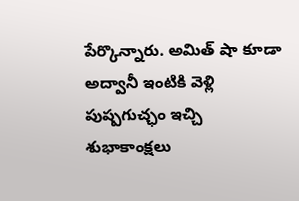పేర్కొన్నారు. అమిత్ షా కూడా అద్వానీ ఇంటికి వెళ్లి పుష్పగుచ్ఛం ఇచ్చి శుభాకాంక్షలు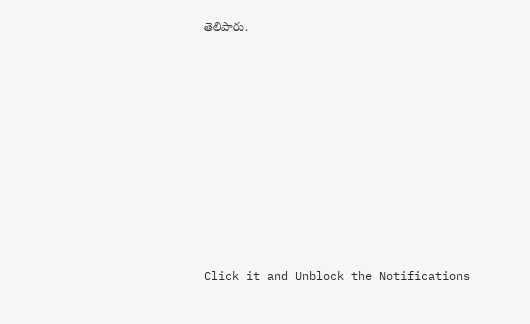తెలిపారు.












Click it and Unblock the Notifications